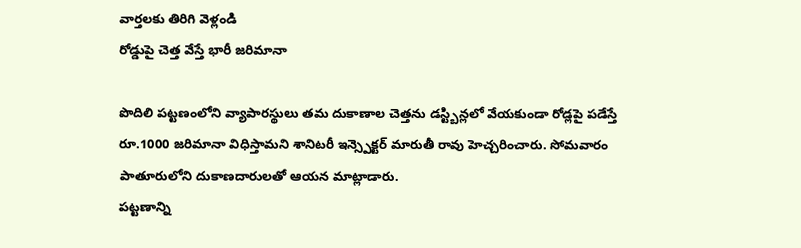వార్తలకు తిరిగి వెళ్లండి
రోడ్డుపై చెత్త వేస్తే భారీ జరిమానా

పొదిలి పట్టణంలోని వ్యాపారస్థులు తమ దుకాణాల చెత్తను డస్ట్బిన్లలో వేయకుండా రోడ్లపై పడేస్తే రూ.1000 జరిమానా విధిస్తామని శానిటరీ ఇన్స్పెక్టర్ మారుతీ రావు హెచ్చరించారు. సోమవారం పాతూరులోని దుకాణదారులతో ఆయన మాట్లాడారు.
పట్టణాన్ని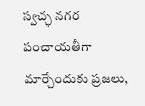స్వచ్ఛ నగర పంచాయతీగా మార్చేందుకు ప్రజలు,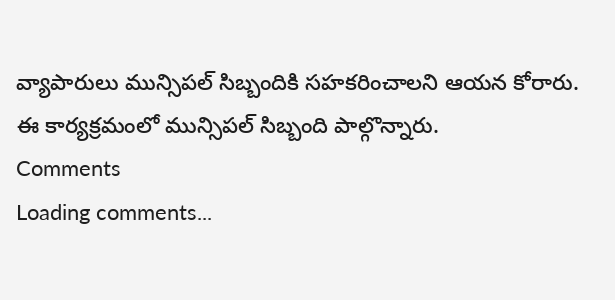వ్యాపారులు మున్సిపల్ సిబ్బందికి సహకరించాలని ఆయన కోరారు. ఈ కార్యక్రమంలో మున్సిపల్ సిబ్బంది పాల్గొన్నారు.
Comments
Loading comments...